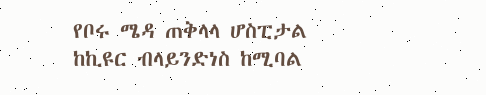የቦሩ ሜዳ ጠቅላላ ሆስፒታል ከኪዩር ብላይንድነስ ከሚባል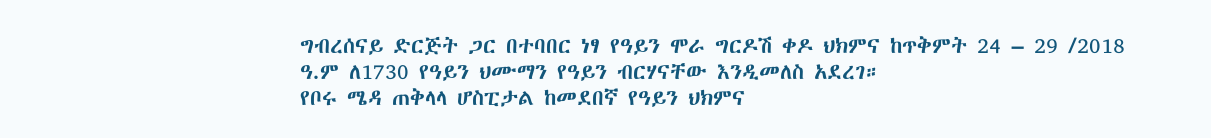ግብረሰናይ ድርጅት ጋር በተባበር ነፃ የዓይን ሞራ ግርዶሽ ቀዶ ህክምና ከጥቅምት 24 – 29 /2018 ዓ.ም ለ1730 የዓይን ህሙማን የዓይን ብርሃናቸው እንዲመለስ አደረገ።
የቦሩ ሜዳ ጠቅላላ ሆስፒታል ከመደበኛ የዓይን ህክምና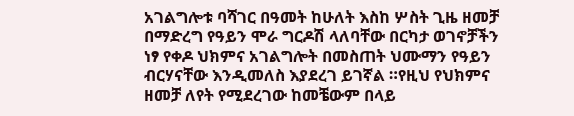አገልግሎቱ ባሻገር በዓመት ከሁለት እስከ ሦስት ጊዜ ዘመቻ በማድረግ የዓይን ሞራ ግርዶሽ ላለባቸው በርካታ ወገኖቻችን ነፃ የቀዶ ህክምና አገልግሎት በመስጠት ህሙማን የዓይን ብርሃናቸው እንዲመለስ እያደረገ ይገኛል ።የዚህ የህክምና ዘመቻ ለየት የሚደረገው ከመቼውም በላይ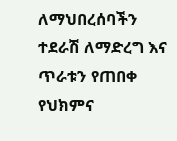ለማህበረሰባችን ተደራሽ ለማድረግ እና ጥራቱን የጠበቀ የህክምና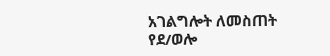አገልግሎት ለመስጠት የደ/ወሎ